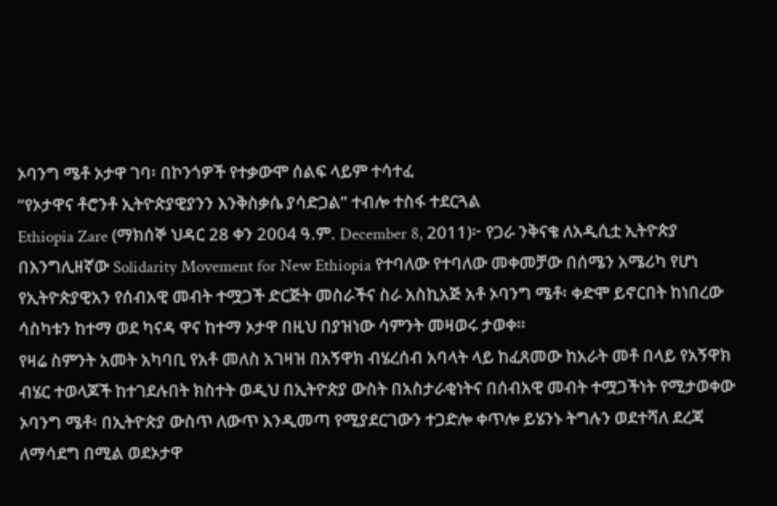ኦባንግ ሜቶ ኦታዋ ገባ፡ በኮንጎዎች የተቃውሞ ሰልፍ ላይም ተሳተፈ
“የኦታዋና ቶሮንቶ ኢትዮጵያዊያንን እንቅስቃሴ ያሳድጋል” ተብሎ ተስፋ ተደርጓል
Ethiopia Zare (ማክሰኞ ህዳር 28 ቀን 2004 ዓ.ም. December 8, 2011)፦ የጋራ ንቅናቄ ለአዲሲቷ ኢትዮጵያ በእንግሊዘኛው Solidarity Movement for New Ethiopia የተባለው የተባለው መቀመቻው በሰሜን አሜሪካ የሆነ የኢትዮጵያዊአን የሰብአዊ መብት ተሟጋች ድርጅት መስራችና ስራ አስኪአጅ አቶ ኦባንግ ሜቶ፡ ቀድሞ ይኖርበት ከነበረው ሳስካቱን ከተማ ወደ ካናዳ ዋና ከተማ ኦታዋ በዚህ በያዝነው ሳምንት መዛወሩ ታወቀ።
የዛሬ ስምንት አመት አካባቢ የአቶ መለስ አገዛዝ በአኝዋክ ብሄረሰብ አባላት ላይ ከፈጸመው ከአራት መቶ በላይ የአኝዋክ ብሄር ተወላጆች ከተገደሉበት ክስተት ወዲህ በኢትዮጵያ ውስት በአስታራቂነትና በሰብአዊ መብት ተሟጋችነት የሚታወቀው ኦባንግ ሜቶ፡ በኢትዮጵያ ውስጥ ለውጥ እንዲመጣ የሚያደርገውን ተጋድሎ ቀጥሎ ይሄንኑ ትግሉን ወደተሻለ ደረጃ ለማሳደግ በሚል ወደኦታዋ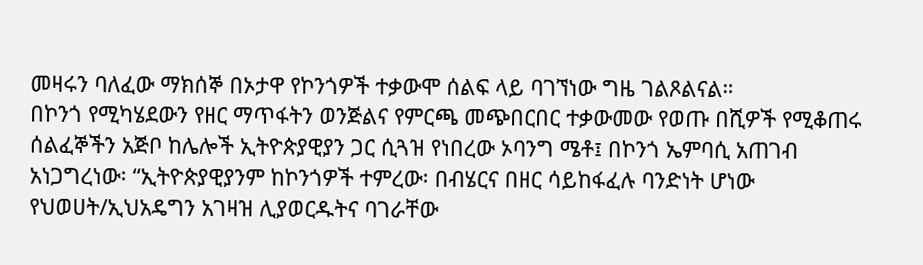መዛሩን ባለፈው ማክሰኞ በኦታዋ የኮንጎዎች ተቃውሞ ሰልፍ ላይ ባገኘነው ግዜ ገልጾልናል።
በኮንጎ የሚካሄደውን የዘር ማጥፋትን ወንጅልና የምርጫ መጭበርበር ተቃውመው የወጡ በሺዎች የሚቆጠሩ ሰልፈኞችን አጅቦ ከሌሎች ኢትዮጵያዊያን ጋር ሲጓዝ የነበረው ኦባንግ ሜቶ፤ በኮንጎ ኤምባሲ አጠገብ አነጋግረነው፡ “ኢትዮጵያዊያንም ከኮንጎዎች ተምረው፡ በብሄርና በዘር ሳይከፋፈሉ ባንድነት ሆነው የህወሀት/ኢህአዴግን አገዛዝ ሊያወርዱትና ባገራቸው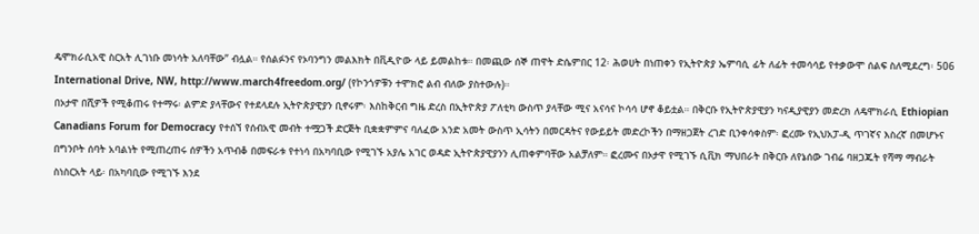ዴሞክራሲአዊ ስርአት ሊገነቡ መነሳት አለባቸው” ብሏል። የሰልፉንና የኦባንግን መልእክት በቪዲዮው ላይ ይመልከቱ። በመጪው ሰኞ ጠዋት ድሴምበር 12፡ ሕወሀት በነጠቀን የኢትዮጵያ ኤምባሲ ፊት ለፊት ተመሳሳይ የተቃውሞ ሰልፍ ስለሚደረግ፡ 506 International Drive, NW, http://www.march4freedom.org/ (የኮንጎዎቹን ተሞክሮ ልብ ብለው ያስተውሉ)።
በኦታዋ በሺዎች የሚቆጠሩ የተማሩ፡ ልምድ ያላቸውና የተደላደሉ ኢትዮጵያዊያን ቢኖሩም፡ እስከቅርብ ግዜ ድረስ በኢትዮጵያ ፖለቲካ ውስጥ ያላቸው ሚና አናሳና ኮሳሳ ሆኖ ቆይቷል። በቅርቡ የኢትዮጵያዊያን ካናዲያዊያን መድረክ ለዴሞክራሲ Ethiopian Canadians Forum for Democracy የተሰኘ የሰብአዊ መብት ተሟጋች ድርጅት ቢቋቋምምና ባለፈው አንድ አመት ውስጥ ኢሳትን በመርዳትና የውይይት መድረኮችን በማዘጋጀት ረገድ ቢንቀሳቀስም፡ ፎረሙ የኢህአፓ-ዲ ጥገኛና እስረኛ በመሆኑና በግንቦት ሰባት አባልነት የሚጠረጠሩ ሰዎችን አጥብቆ በመፍራቱ የተነሳ በአካባቢው የሚገኙ አያሌ አገር ወዳድ ኢትዮጵያዊያንን ሊጠቀምባቸው አልቻለም። ፎረሙና በኦታዋ የሚገኙ ሲቪክ ማህበራት በቅርቡ ለየኔሰው ገብሬ ባዘጋጁት የሻማ ማብራት ስነስርአት ላይ፡ በአካባቢው የሚገኙ እንደ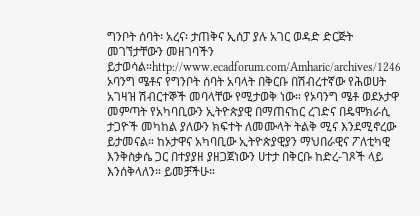ግንቦት ሰባት፡ አረና፡ ታጠቅና ኢሰፓ ያሉ አገር ወዳድ ድርጅት መገኘታቸውን መዘገባችን ይታወሳል።http://www.ecadforum.com/Amharic/archives/1246
ኦባንግ ሜቶና የግንቦት ሰባት አባላት በቅርቡ በሽብረተኛው የሕወሀት አገዛዝ ሽብርተኞች መባላቸው የሚታወቅ ነው። የኦባንግ ሜቶ ወደኦታዋ መምጣት የአካባቢውን ኢትዮጵያዊ በማጠናከር ረገድና በዴሞክራሲ ታጋዮች መካከል ያለውን ክፍተት ለመሙላት ትልቅ ሚና እንደሚኖረው ይታመናል። ከኦታዋና አካባቢው ኢትዮጵያዊያን ማህበራዊና ፖለቲካዊ እንቅስቃሴ ጋር በተያያዘ ያዘጋጀነውን ሀተታ በቅርቡ ከድረ-ገጾች ላይ እንሰቅላለን። ይመቻችሁ።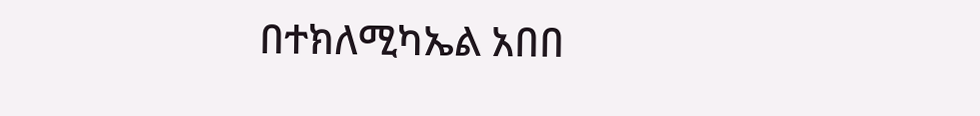በተክለሚካኤል አበበ